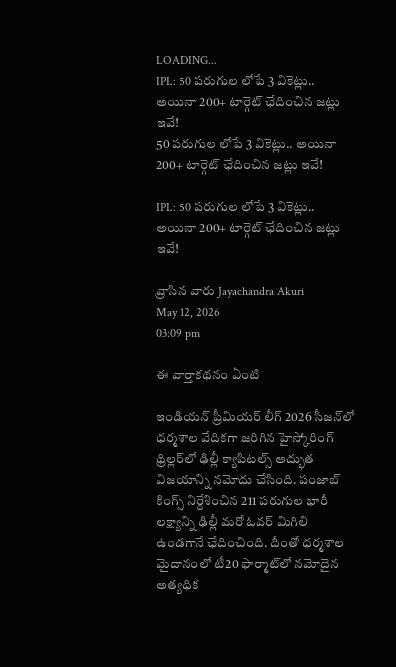LOADING...
IPL: 50 పరుగుల లోపే 3 వికెట్లు.. అయినా 200+ టార్గెట్ ఛేదించిన జట్లు ఇవే!
50 పరుగుల లోపే 3 వికెట్లు.. అయినా 200+ టార్గెట్ ఛేదించిన జట్లు ఇవే!

IPL: 50 పరుగుల లోపే 3 వికెట్లు.. అయినా 200+ టార్గెట్ ఛేదించిన జట్లు ఇవే!

వ్రాసిన వారు Jayachandra Akuri
May 12, 2026
03:09 pm

ఈ వార్తాకథనం ఏంటి

ఇండియన్ ప్రీమియర్ లీగ్ 2026 సీజన్‌లో ధర్మశాల వేదికగా జరిగిన హైస్కోరింగ్ థ్రిల్లర్‌లో ఢిల్లీ క్యాపిటల్స్ అద్భుత విజయాన్ని నమోదు చేసింది. పంజాబ్ కింగ్స్ నిర్దేశించిన 211 పరుగుల భారీ లక్ష్యాన్ని ఢిల్లీ మరో ఓవర్ మిగిలి ఉండగానే ఛేదించింది. దీంతో ధర్మశాల మైదానంలో టీ20 ఫార్మాట్‌లో నమోదైన అత్యధిక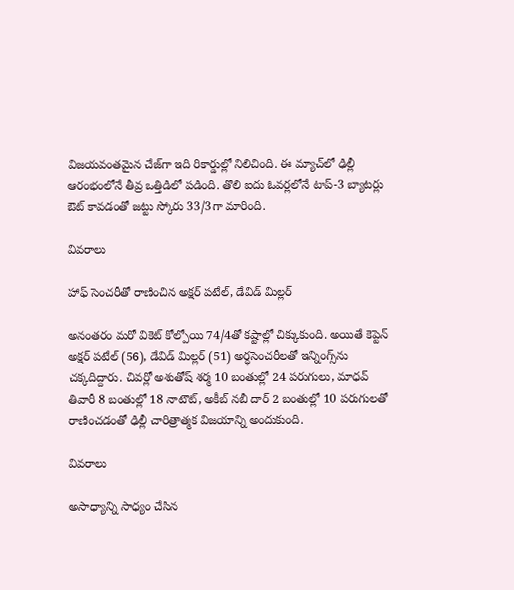విజయవంతమైన చేజ్‌గా ఇది రికార్డుల్లో నిలిచింది. ఈ మ్యాచ్‌లో ఢిల్లీ ఆరంభంలోనే తీవ్ర ఒత్తిడిలో పడింది. తొలి ఐదు ఓవర్లలోనే టాప్-3 బ్యాటర్లు ఔట్ కావడంతో జట్టు స్కోరు 33/3గా మారింది.

వివరాలు

హాఫ్ సెంచరీతో రాణించిన అక్షర్ పటేల్, డేవిడ్ మిల్లర్

అనంతరం మరో వికెట్ కోల్పోయి 74/4తో కష్టాల్లో చిక్కుకుంది. అయితే కెప్టెన్ అక్షర్ పటేల్ (56), డేవిడ్ మిల్లర్ (51) అర్ధసెంచరీలతో ఇన్నింగ్స్‌ను చక్కదిద్దారు. చివర్లో అశుతోష్ శర్మ 10 బంతుల్లో 24 పరుగులు, మాధవ్ తివారీ 8 బంతుల్లో 18 నాటౌట్, అకీబ్ నబీ దార్ 2 బంతుల్లో 10 పరుగులతో రాణించడంతో ఢిల్లీ చారిత్రాత్మక విజయాన్ని అందుకుంది.

వివరాలు

అసాధ్యాన్ని సాధ్యం చేసిన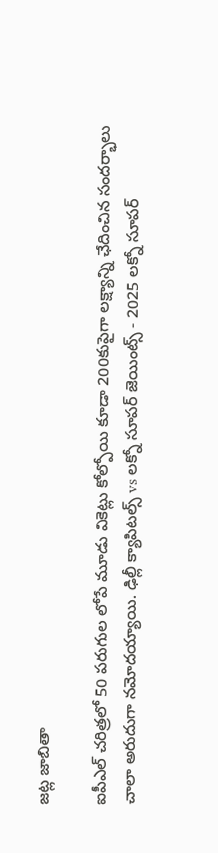జట్ల జాబితా

ఐపీఎల్ చరిత్రలో 50 పరుగుల లోపే మూడు వికెట్లు కోల్పోయి కూడా 200కుపైగా లక్ష్యాన్ని ఛేదించిన సందర్భాలు చాలా అరుదుగా నమోదయ్యాయి. ఢిల్లీ క్యాపిటల్స్ vs లక్నో సూపర్ జెయింట్స్ - 2025 లక్నో సూపర్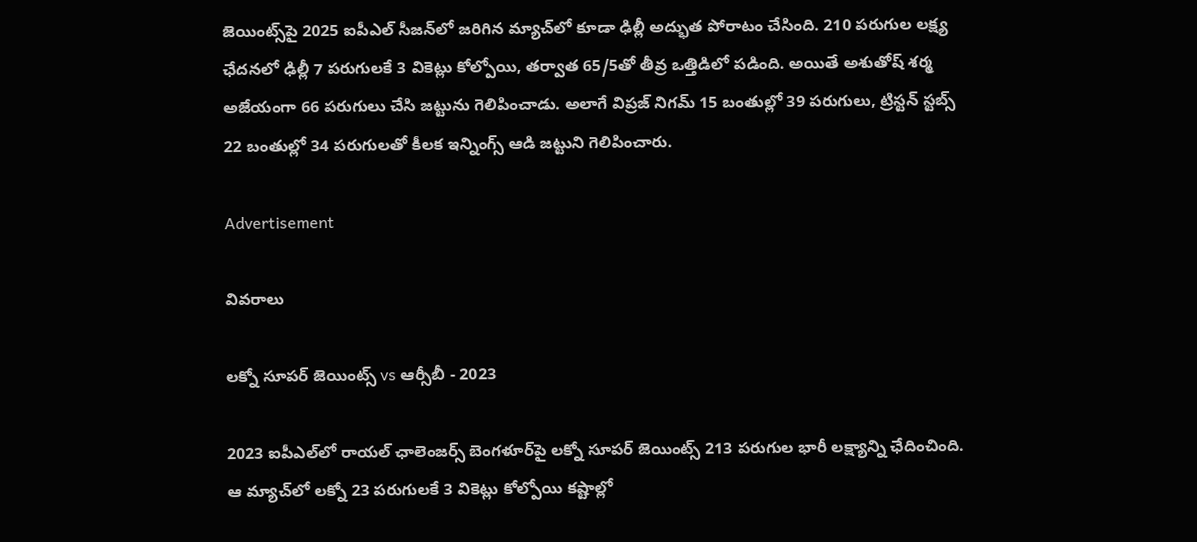జెయింట్స్‌పై 2025 ఐపీఎల్ సీజన్‌లో జరిగిన మ్యాచ్‌లో కూడా ఢిల్లీ అద్భుత పోరాటం చేసింది. 210 పరుగుల లక్ష్య ఛేదనలో ఢిల్లీ 7 పరుగులకే 3 వికెట్లు కోల్పోయి, తర్వాత 65/5తో తీవ్ర ఒత్తిడిలో పడింది. అయితే అశుతోష్ శర్మ అజేయంగా 66 పరుగులు చేసి జట్టును గెలిపించాడు. అలాగే విప్రజ్ నిగమ్ 15 బంతుల్లో 39 పరుగులు, ట్రిస్టన్ స్టబ్స్ 22 బంతుల్లో 34 పరుగులతో కీలక ఇన్నింగ్స్ ఆడి జట్టుని గెలిపించారు.

Advertisement

వివరాలు

లక్నో సూపర్ జెయింట్స్ vs ఆర్సీబీ - 2023

2023 ఐపీఎల్‌లో రాయల్ ఛాలెంజర్స్ బెంగళూర్‌పై లక్నో సూపర్ జెయింట్స్ 213 పరుగుల భారీ లక్ష్యాన్ని ఛేదించింది. ఆ మ్యాచ్‌లో లక్నో 23 పరుగులకే 3 వికెట్లు కోల్పోయి కష్టాల్లో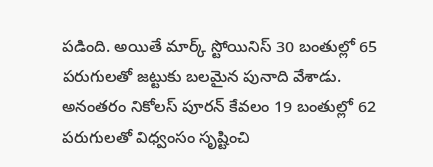పడింది. అయితే మార్క్ స్టోయినిస్ 30 బంతుల్లో 65 పరుగులతో జట్టుకు బలమైన పునాది వేశాడు. అనంతరం నికోలస్ పూరన్ కేవలం 19 బంతుల్లో 62 పరుగులతో విధ్వంసం సృష్టించి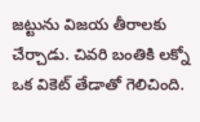జట్టును విజయ తీరాలకు చేర్చాడు. చివరి బంతికి లక్నో ఒక వికెట్ తేడాతో గెలిచింది.